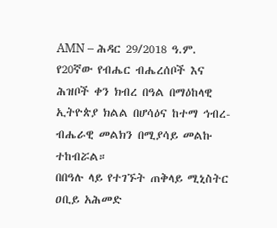AMN – ሕዳር 29/2018 ዓ.ም.
የ20ኛው የብሔር ብሔረሰቦች እና ሕዝቦች ቀን ክብረ በዓል በማዕከላዊ ኢትዮጵያ ክልል በሆሳዕና ከተማ ኅብረ-ብሔራዊ መልክን በሚያሳይ መልኩ ተከብሯል።
በበዓሉ ላይ የተገኙት ጠቅላይ ሚኒስትር ዐቢይ አሕመድ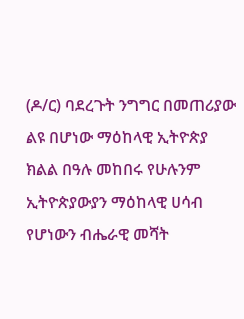(ዶ/ር) ባደረጉት ንግግር በመጠሪያው ልዩ በሆነው ማዕከላዊ ኢትዮጵያ ክልል በዓሉ መከበሩ የሁሉንም ኢትዮጵያውያን ማዕከላዊ ሀሳብ የሆነውን ብሔራዊ መሻት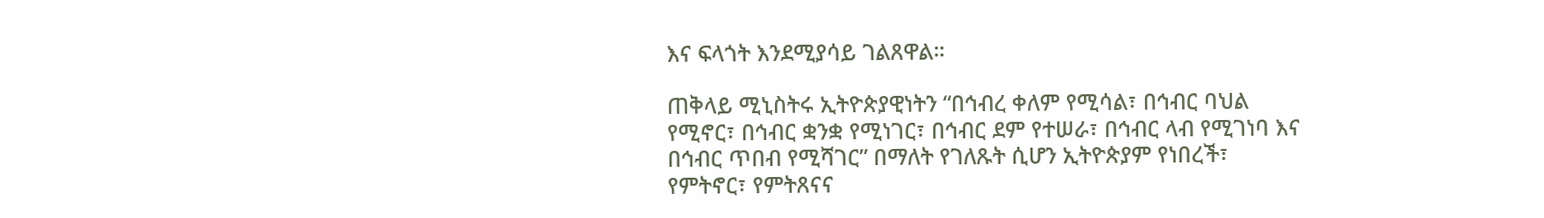እና ፍላጎት እንደሚያሳይ ገልጸዋል።

ጠቅላይ ሚኒስትሩ ኢትዮጵያዊነትን “በኅብረ ቀለም የሚሳል፣ በኅብር ባህል የሚኖር፣ በኅብር ቋንቋ የሚነገር፣ በኅብር ደም የተሠራ፣ በኅብር ላብ የሚገነባ እና በኅብር ጥበብ የሚሻገር” በማለት የገለጹት ሲሆን ኢትዮጵያም የነበረች፣ የምትኖር፣ የምትጸናና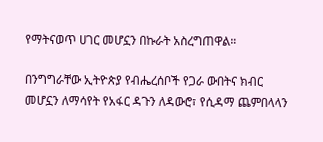የማትናወጥ ሀገር መሆኗን በኩራት አስረግጠዋል።

በንግግራቸው ኢትዮጵያ የብሔረሰቦች የጋራ ውበትና ክብር መሆኗን ለማሳየት የአፋር ዳጉን ለዳውሮ፣ የሲዳማ ጨምበላላን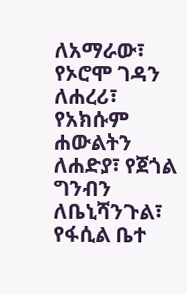ለአማራው፣ የኦሮሞ ገዳን ለሐረሪ፣ የአክሱም ሐውልትን ለሐድያ፣ የጀጎል ግንብን ለቤኒሻንጉል፣ የፋሲል ቤተ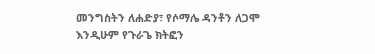መንግስትን ለሐድያ፣ የሶማሌ ዳንቶን ለጋሞ እንዲሁም የጉራጌ ክትፎን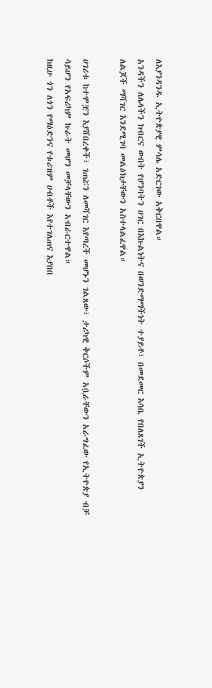ለእያንዳንዱ ኢትዮጵያዊ ምሳሌ አድርገው አቅርበዋል።
አንዳችን ለሌላችን ክብርና ውበት የሆንባትን ሀገር በእኩልነትና በወንድማማችነት ተያይቶ፣ በመደመር እሳቤ የበለጸገች ኢትዮጵያን ለልጆች ማሻገር እንደሚገባ መልዕክታቸውን አስተላልፈዋል።

ሀገሪቱ ከተሞቿን እያሸበረቀች፣ ገጠሯን ለመሻገር እየጣረች መሆኑን ገልጸው፣ ታሪካዊ ቅርሶችም አቧራቸውን አራግፈው የኢትዮጵያ ብቻ ሳይሆን የአፍሪካም ኩራት መሆን መቻላቸውን አብራርተዋል።
ከዚሁ ጎን ለጎን የማዕድንና የቱሪዝም ሀብቶች እየተገለጠና እያበበ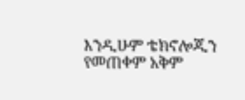እንዲሁም ቴክኖሎጂን የመጠቀም አቅም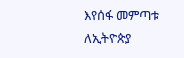እየሰፋ መምጣቱ ለኢትዮጵያ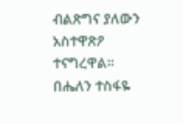ብልጽግና ያለውን አስተዋጽዖ ተናግረዋል።
በሔለን ተስፋዬ